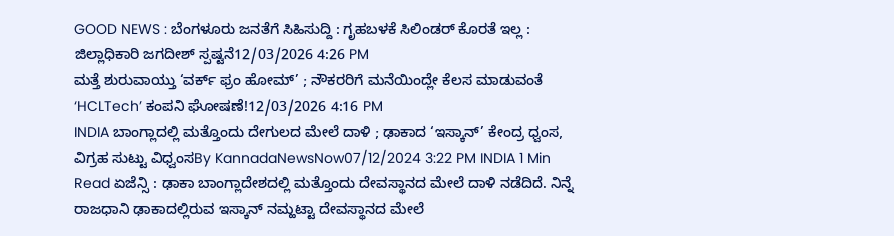GOOD NEWS : ಬೆಂಗಳೂರು ಜನತೆಗೆ ಸಿಹಿಸುದ್ದಿ : ಗೃಹಬಳಕೆ ಸಿಲಿಂಡರ್ ಕೊರತೆ ಇಲ್ಲ : ಜಿಲ್ಲಾಧಿಕಾರಿ ಜಗದೀಶ್ ಸ್ಪಷ್ಟನೆ12/03/2026 4:26 PM
ಮತ್ತೆ ಶುರುವಾಯ್ತು ‘ವರ್ಕ್ ಫ್ರಂ ಹೋಮ್’ ; ನೌಕರರಿಗೆ ಮನೆಯಿಂದ್ಲೇ ಕೆಲಸ ಮಾಡುವಂತೆ ‘HCLTech’ ಕಂಪನಿ ಘೋಷಣೆ!12/03/2026 4:16 PM
INDIA ಬಾಂಗ್ಲಾದಲ್ಲಿ ಮತ್ತೊಂದು ದೇಗುಲದ ಮೇಲೆ ದಾಳಿ ; ಢಾಕಾದ ‘ಇಸ್ಕಾನ್’ ಕೇಂದ್ರ ಧ್ವಂಸ, ವಿಗ್ರಹ ಸುಟ್ಟು ವಿಧ್ವಂಸBy KannadaNewsNow07/12/2024 3:22 PM INDIA 1 Min Read ಏಜೆನ್ಸಿ : ಢಾಕಾ ಬಾಂಗ್ಲಾದೇಶದಲ್ಲಿ ಮತ್ತೊಂದು ದೇವಸ್ಥಾನದ ಮೇಲೆ ದಾಳಿ ನಡೆದಿದೆ. ನಿನ್ನೆ ರಾಜಧಾನಿ ಢಾಕಾದಲ್ಲಿರುವ ಇಸ್ಕಾನ್ ನಮ್ಹಟ್ಟಾ ದೇವಸ್ಥಾನದ ಮೇಲೆ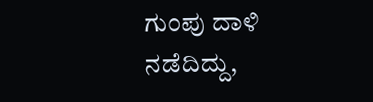ಗುಂಪು ದಾಳಿ ನಡೆದಿದ್ದು,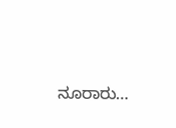ನೂರಾರು…